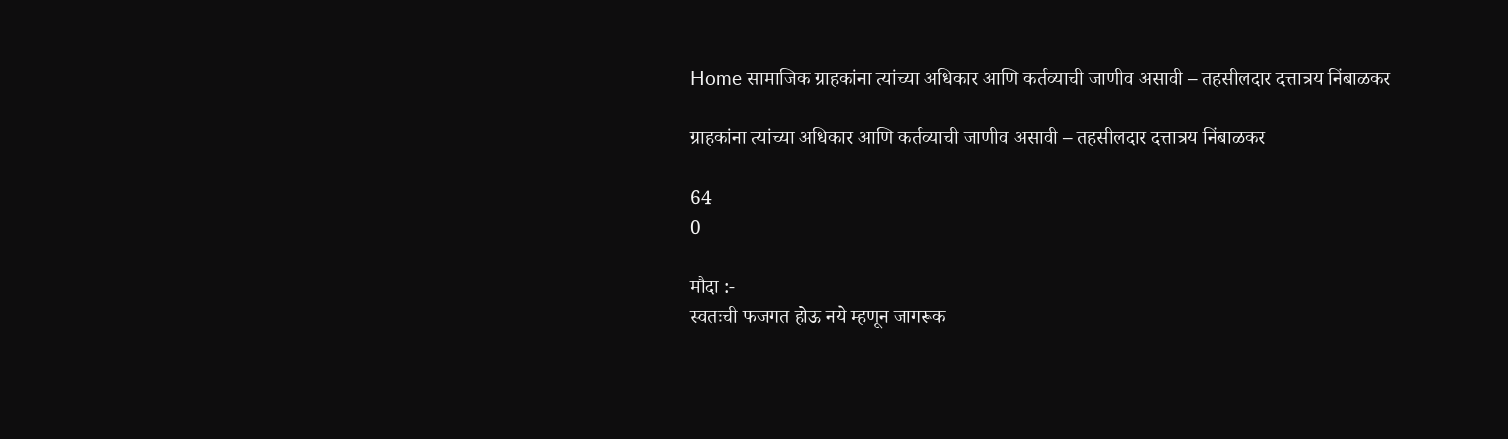Home सामाजिक ग्राहकांना त्यांच्या अधिकार आणि कर्तव्याची जाणीव असावी – तहसीलदार दत्तात्रय निंबाळकर

ग्राहकांना त्यांच्या अधिकार आणि कर्तव्याची जाणीव असावी – तहसीलदार दत्तात्रय निंबाळकर

64
0

मौदा :-
स्वतःची फजगत होऊ नये म्हणून जागरूक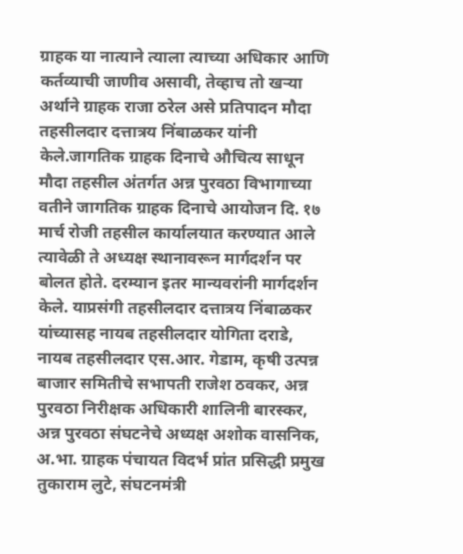ग्राहक या नात्याने त्याला त्याच्या अधिकार आणि कर्तव्याची जाणीव असावी, तेव्हाच तो खऱ्या अर्थाने ग्राहक राजा ठरेल असे प्रतिपादन मौदा तहसीलदार दत्तात्रय निंबाळकर यांनी केले.जागतिक ग्राहक दिनाचे औचित्य साधून मौदा तहसील अंतर्गत अन्न पुरवठा विभागाच्या वतीने जागतिक ग्राहक दिनाचे आयोजन दि. १७ मार्च रोजी तहसील कार्यालयात करण्यात आले त्यावेळी ते अध्यक्ष स्थानावरून मार्गदर्शन पर बोलत होते. दरम्यान इतर मान्यवरांनी मार्गदर्शन केले. याप्रसंगी तहसीलदार दत्तात्रय निंबाळकर यांच्यासह नायब तहसीलदार योगिता दराडे, नायब तहसीलदार एस.आर. गेडाम, कृषी उत्पन्न बाजार समितीचे सभापती राजेश ठवकर, अन्न पुरवठा निरीक्षक अधिकारी शालिनी बारस्कर, अन्न पुरवठा संघटनेचे अध्यक्ष अशोक वासनिक, अ.भा. ग्राहक पंचायत विदर्भ प्रांत प्रसिद्धी प्रमुख तुकाराम लुटे, संघटनमंत्री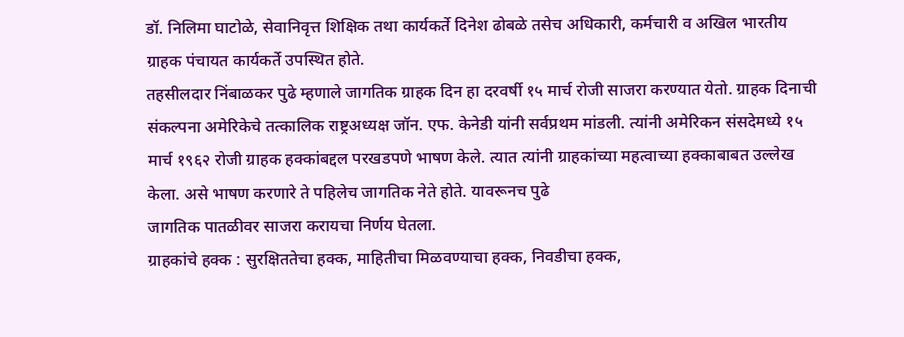डॉ. निलिमा घाटोळे, सेवानिवृत्त शिक्षिक तथा कार्यकर्ते दिनेश ढोबळे तसेच अधिकारी, कर्मचारी व अखिल भारतीय ग्राहक पंचायत कार्यकर्ते उपस्थित होते.
तहसीलदार निंबाळकर पुढे म्हणाले जागतिक ग्राहक दिन हा दरवर्षी १५ मार्च रोजी साजरा करण्यात येतो. ग्राहक दिनाची संकल्पना अमेरिकेचे तत्कालिक राष्ट्रअध्यक्ष जॉन. एफ. केनेडी यांनी सर्वप्रथम मांडली. त्यांनी अमेरिकन संसदेमध्ये १५ मार्च १९६२ रोजी ग्राहक हक्कांबद्दल परखडपणे भाषण केले. त्यात त्यांनी ग्राहकांच्या महत्वाच्या हक्काबाबत उल्लेख केला. असे भाषण करणारे ते पहिलेच जागतिक नेते होते. यावरूनच पुढे
जागतिक पातळीवर साजरा करायचा निर्णय घेतला.
ग्राहकांचे हक्क : सुरक्षिततेचा हक्क, माहितीचा मिळवण्याचा हक्क, निवडीचा हक्क,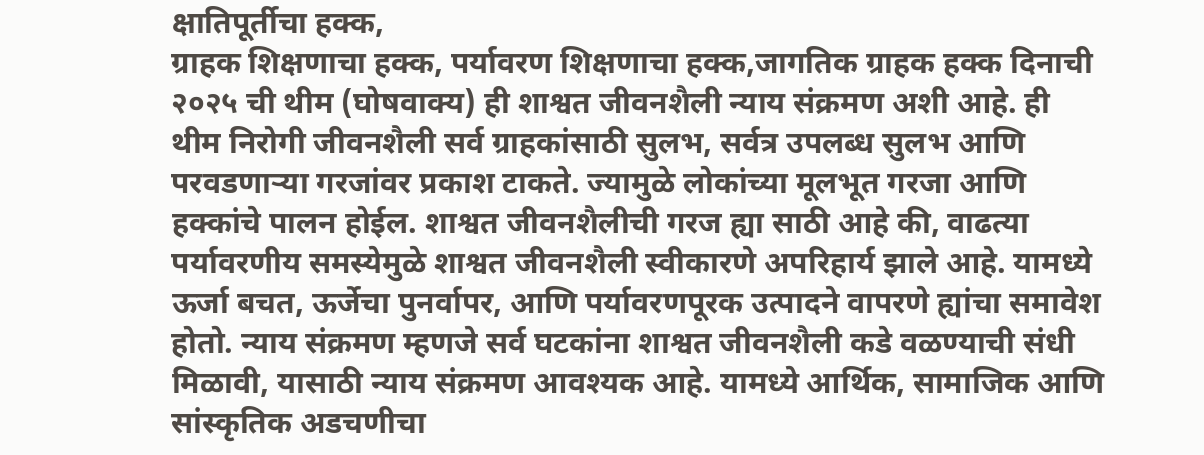क्षातिपूर्तीचा हक्क,
ग्राहक शिक्षणाचा हक्क, पर्यावरण शिक्षणाचा हक्क,जागतिक ग्राहक हक्क दिनाची २०२५ ची थीम (घोषवाक्य) ही शाश्वत जीवनशैली न्याय संक्रमण अशी आहे. ही थीम निरोगी जीवनशैली सर्व ग्राहकांसाठी सुलभ, सर्वत्र उपलब्ध सुलभ आणि परवडणाऱ्या गरजांवर प्रकाश टाकते. ज्यामुळे लोकांच्या मूलभूत गरजा आणि हक्कांचे पालन होईल. शाश्वत जीवनशैलीची गरज ह्या साठी आहे की, वाढत्या पर्यावरणीय समस्येमुळे शाश्वत जीवनशैली स्वीकारणे अपरिहार्य झाले आहे. यामध्ये ऊर्जा बचत, ऊर्जेचा पुनर्वापर, आणि पर्यावरणपूरक उत्पादने वापरणे ह्यांचा समावेश होतो. न्याय संक्रमण म्हणजे सर्व घटकांना शाश्वत जीवनशैली कडे वळण्याची संधी मिळावी, यासाठी न्याय संक्रमण आवश्यक आहे. यामध्ये आर्थिक, सामाजिक आणि सांस्कृतिक अडचणीचा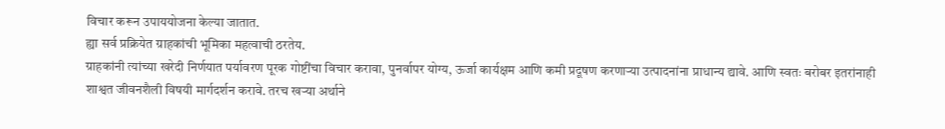विचार करून उपाययोजना केल्या जातात.
ह्या सर्व प्रक्रियेत ग्राहकांची भूमिका महत्वाची ठरतेय.
ग्राहकांनी त्यांच्या खरेदी निर्णयात पर्यावरण पूरक गोष्टींचा विचार करावा, पुनर्वापर योग्य, ऊर्जा कार्यक्षम आणि कमी प्रदूषण करणाऱ्या उत्पादनांना प्राधान्य द्यावे. आणि स्वतः बरोबर इतरांनाही शाश्वत जीवनशैली विषयी मार्गदर्शन करावे. तरच खऱ्या अर्थाने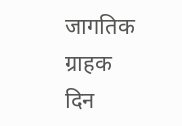जागतिक ग्राहक दिन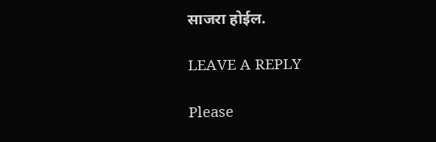साजरा होईल.

LEAVE A REPLY

Please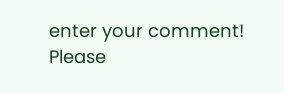enter your comment!
Please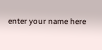enter your name here